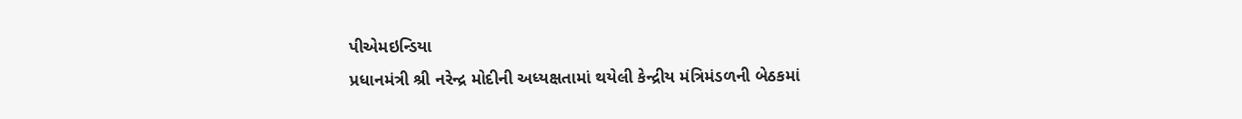પીએમઇન્ડિયા
પ્રધાનમંત્રી શ્રી નરેન્દ્ર મોદીની અધ્યક્ષતામાં થયેલી કેન્દ્રીય મંત્રિમંડળની બેઠકમાં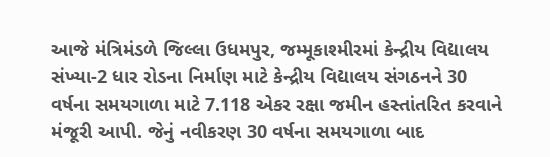આજે મંત્રિમંડળે જિલ્લા ઉધમપુર, જમ્મૂકાશ્મીરમાં કેન્દ્રીય વિદ્યાલય સંખ્યા-2 ધાર રોડના નિર્માણ માટે કેન્દ્રીય વિદ્યાલય સંગઠનને 30 વર્ષના સમયગાળા માટે 7.118 એકર રક્ષા જમીન હસ્તાંતરિત કરવાને મંજૂરી આપી. જેનું નવીકરણ 30 વર્ષના સમયગાળા બાદ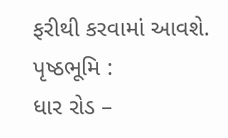ફરીથી કરવામાં આવશે.
પૃષ્ઠભૂમિ :
ધાર રોડ –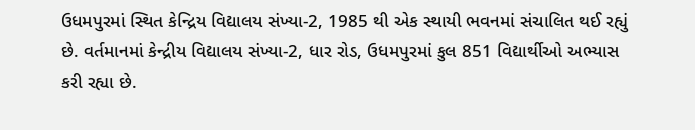ઉધમપુરમાં સ્થિત કેન્દ્રિય વિદ્યાલય સંખ્યા-2, 1985 થી એક સ્થાયી ભવનમાં સંચાલિત થઈ રહ્યું છે. વર્તમાનમાં કેન્દ્રીય વિદ્યાલય સંખ્યા-2, ધાર રોડ, ઉધમપુરમાં કુલ 851 વિદ્યાર્થીઓ અભ્યાસ કરી રહ્યા છે.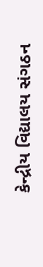કેન્દ્રીય વિદ્યાલય સંગઠન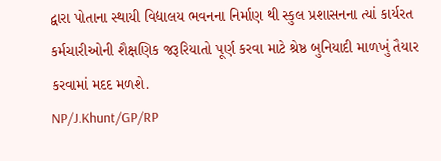દ્વારા પોતાના સ્થાયી વિદ્યાલય ભવનના નિર્માણ થી સ્કુલ પ્રશાસનના ત્યાં કાર્યરત કર્મચારીઓની શૈક્ષણિક જરૂરિયાતો પૂર્ણ કરવા માટે શ્રેષ્ઠ બુનિયાદી માળખું તૈયાર કરવામાં મદદ મળશે.
NP/J.Khunt/GP/RP